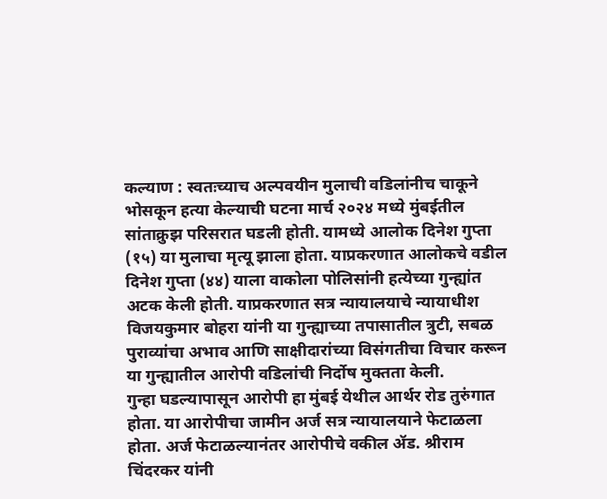कल्याण : स्वतःच्याच अल्पवयीन मुलाची वडिलांनीच चाकूने भोसकून हत्या केल्याची घटना मार्च २०२४ मध्ये मुंबईतील सांताक्रुझ परिसरात घडली होती. यामध्ये आलोक दिनेश गुप्ता (१५) या मुलाचा मृत्यू झाला होता. याप्रकरणात आलोकचे वडील दिनेश गुप्ता (४४) याला वाकोला पोलिसांनी हत्येच्या गुन्ह्यांत अटक केली होती. याप्रकरणात सत्र न्यायालयाचे न्यायाधीश विजयकुमार बोहरा यांनी या गुन्ह्याच्या तपासातील त्रुटी, सबळ पुराव्यांचा अभाव आणि साक्षीदारांच्या विसंगतीचा विचार करून या गुन्ह्यातील आरोपी वडिलांची निर्दोष मुक्तता केली.
गुन्हा घडल्यापासून आरोपी हा मुंबई येथील आर्थर रोड तुरुंगात होता. या आरोपीचा जामीन अर्ज सत्र न्यायालयाने फेटाळला होता. अर्ज फेटाळल्यानंतर आरोपीचे वकील ॲड. श्रीराम चिंदरकर यांनी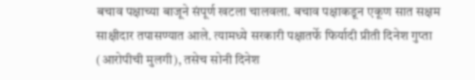बचाव पक्षाच्या बाजूने संपूर्ण खटला चालवला. बचाव पक्षाकडून एकूण सात सक्षम साक्षीदार तपासण्यात आले. त्यामध्ये सरकारी पक्षातर्फे फिर्यादी प्रीती दिनेश गुप्ता (आरोपीची मुलगी), तसेच सोनी दिनेश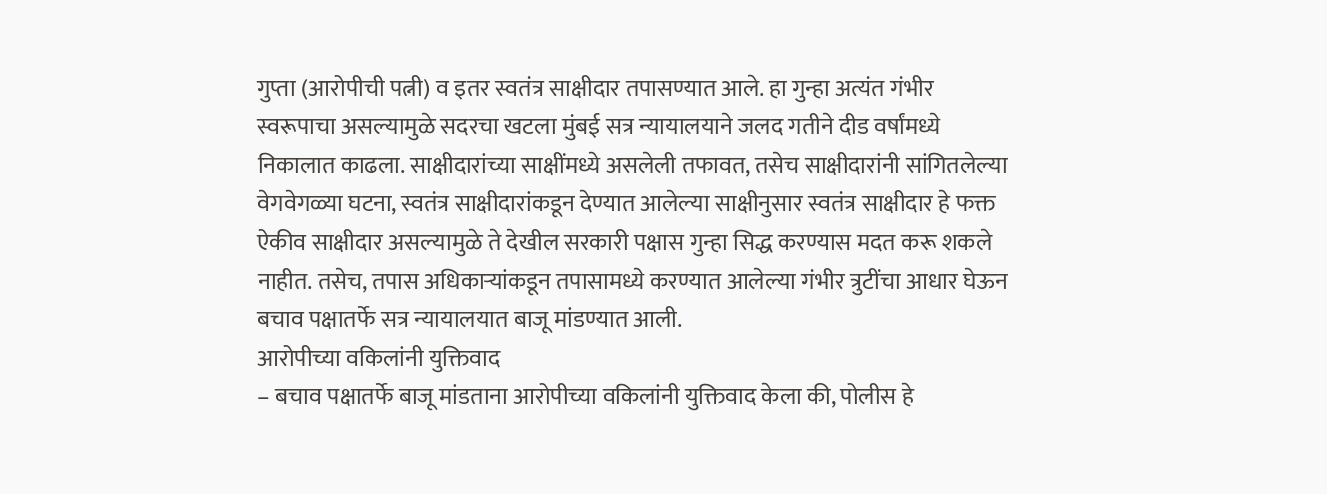गुप्ता (आरोपीची पत्नी) व इतर स्वतंत्र साक्षीदार तपासण्यात आले. हा गुन्हा अत्यंत गंभीर स्वरूपाचा असल्यामुळे सदरचा खटला मुंबई सत्र न्यायालयाने जलद गतीने दीड वर्षांमध्ये निकालात काढला. साक्षीदारांच्या साक्षींमध्ये असलेली तफावत, तसेच साक्षीदारांनी सांगितलेल्या वेगवेगळ्या घटना, स्वतंत्र साक्षीदारांकडून देण्यात आलेल्या साक्षीनुसार स्वतंत्र साक्षीदार हे फक्त ऐकीव साक्षीदार असल्यामुळे ते देखील सरकारी पक्षास गुन्हा सिद्ध करण्यास मदत करू शकले नाहीत. तसेच, तपास अधिकाऱ्यांकडून तपासामध्ये करण्यात आलेल्या गंभीर त्रुटींचा आधार घेऊन बचाव पक्षातर्फे सत्र न्यायालयात बाजू मांडण्यात आली.
आरोपीच्या वकिलांनी युक्तिवाद
– बचाव पक्षातर्फे बाजू मांडताना आरोपीच्या वकिलांनी युक्तिवाद केला की, पोलीस हे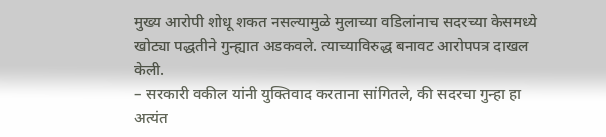मुख्य आरोपी शोधू शकत नसल्यामुळे मुलाच्या वडिलांनाच सदरच्या केसमध्ये खोट्या पद्धतीने गुन्ह्यात अडकवले. त्याच्याविरुद्ध बनावट आरोपपत्र दाखल केली.
– सरकारी वकील यांनी युक्तिवाद करताना सांगितले, की सदरचा गुन्हा हा अत्यंत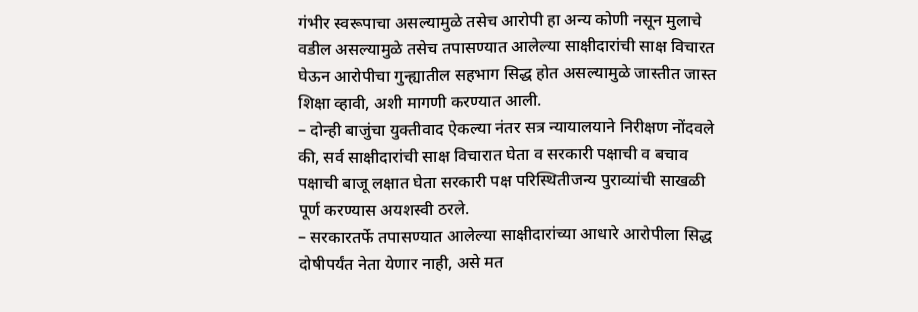गंभीर स्वरूपाचा असल्यामुळे तसेच आरोपी हा अन्य कोणी नसून मुलाचे वडील असल्यामुळे तसेच तपासण्यात आलेल्या साक्षीदारांची साक्ष विचारत घेऊन आरोपीचा गुन्ह्यातील सहभाग सिद्ध होत असल्यामुळे जास्तीत जास्त शिक्षा व्हावी, अशी मागणी करण्यात आली.
– दोन्ही बाजुंचा युक्तीवाद ऐकल्या नंतर सत्र न्यायालयाने निरीक्षण नोंदवले की, सर्व साक्षीदारांची साक्ष विचारात घेता व सरकारी पक्षाची व बचाव पक्षाची बाजू लक्षात घेता सरकारी पक्ष परिस्थितीजन्य पुराव्यांची साखळी पूर्ण करण्यास अयशस्वी ठरले.
– सरकारतर्फे तपासण्यात आलेल्या साक्षीदारांच्या आधारे आरोपीला सिद्ध दोषीपर्यंत नेता येणार नाही, असे मत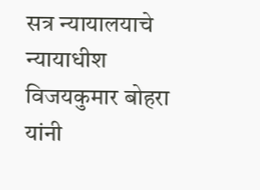सत्र न्यायालयाचे न्यायाधीश विजयकुमार बोहरा यांनी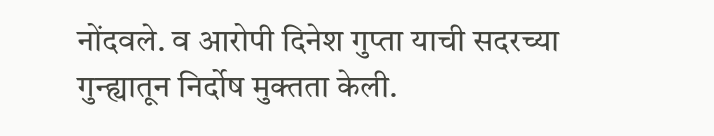नोंदवले. व आरोपी दिनेश गुप्ता याची सदरच्या गुन्ह्यातून निर्दोष मुक्तता केली.